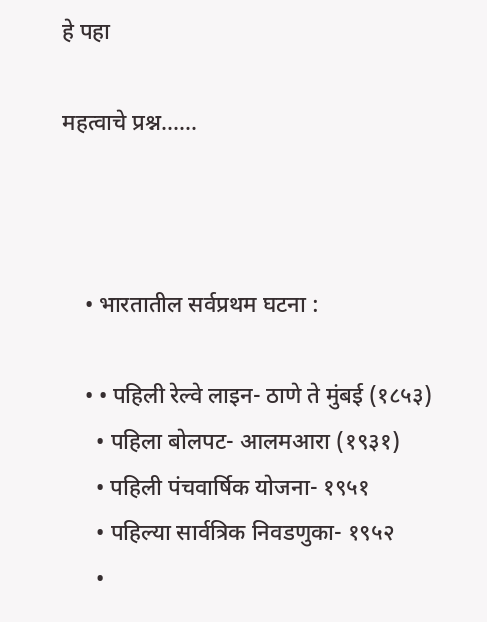हे पहा

महत्वाचे प्रश्न......



    • भारतातील सर्वप्रथम घटना :

    • • पहिली रेल्वे लाइन- ठाणे ते मुंबई (१८५३)
      • पहिला बोलपट- आलमआरा (१९३१)
      • पहिली पंचवार्षिक योजना- १९५१
      • पहिल्या सार्वत्रिक निवडणुका- १९५२
      •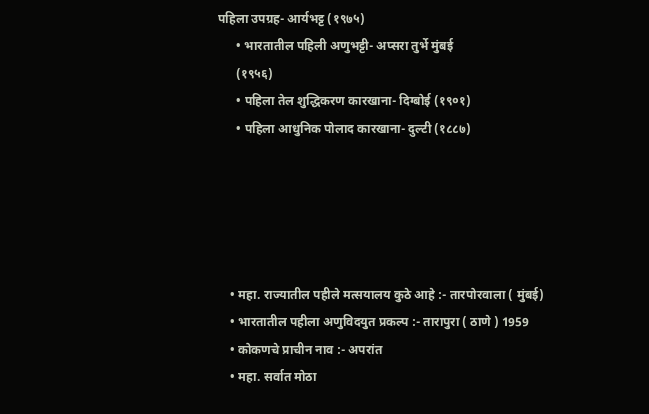पहिला उपग्रह- आर्यभट्ट (१९७५)
      • भारतातील पहिली अणुभट्टी- अप्सरा तुर्भे मुंबई
      (१९५६)
      • पहिला तेल शुद्धिकरण कारखाना- दिग्बोई (१९०१)
      • पहिला आधुनिक पोलाद कारखाना- दुल्टी (१८८७)





    • महा. राज्यातील पहीले मत्सयालय कुठे आहे :- तारपोरवाला ( मुंबई)
    • भारतातील पहीला अणुविदयुत प्रकल्प :- तारापुरा ( ठाणे ) 1959
    • कोकणचे प्राचीन नाव :- अपरांत
    • महा. सर्वात मोठा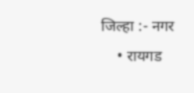जिल्हा :- नगर
    • रायगड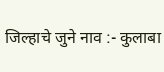जिल्हाचे जुने नाव :- कुलाबा